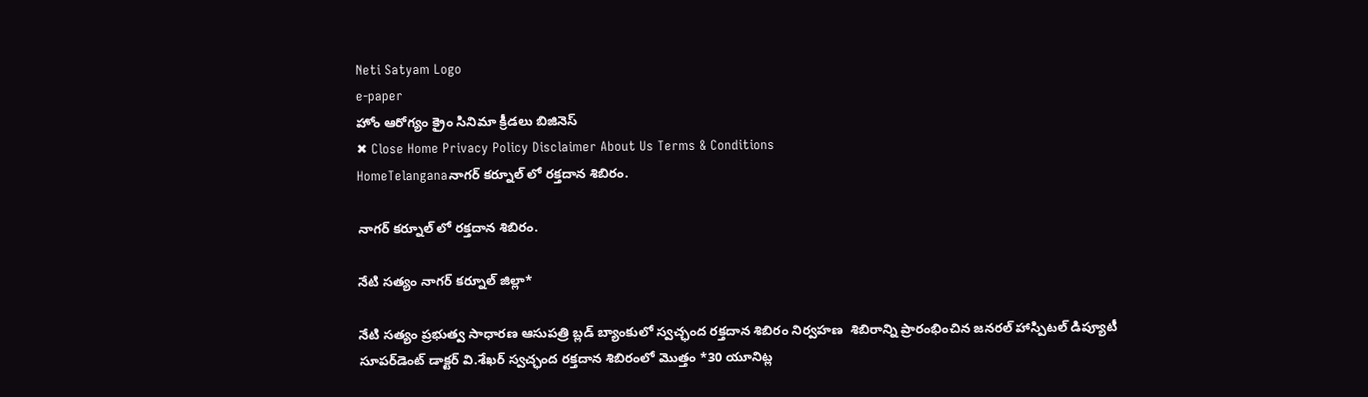Neti Satyam Logo
e-paper
హోం ఆరోగ్యం క్రైం సినిమా క్రీడలు బిజినెస్
✖ Close Home Privacy Policy Disclaimer About Us Terms & Conditions
HomeTelanganaనాగర్ కర్నూల్ లో రక్తదాన శిబిరం.

నాగర్ కర్నూల్ లో రక్తదాన శిబిరం.

నేటి సత్యం నాగర్ కర్నూల్ జిల్లా*

నేటి సత్యం ప్రభుత్వ సాధారణ ఆసుపత్రి బ్లడ్ బ్యాంకులో స్వచ్ఛంద రక్తదాన శిబిరం నిర్వహణ  శిబిరాన్ని ప్రారంభించిన జనరల్ హాస్పిటల్ డిప్యూటీ సూపర్‌డెంట్ డాక్టర్ వి.శేఖర్ స్వచ్ఛంద రక్తదాన శిబిరంలో మొత్తం *30 యూనిట్ల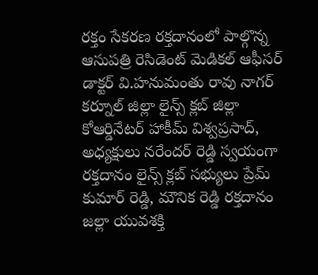రక్తం సేకరణ రక్తదానంలో పాల్గొన్న ఆసుపత్రి రెసిడెంట్ మెడికల్ ఆఫీసర్ డాక్టర్ వి.హనుమంతు రావు నాగర్ కర్నూల్ జిల్లా లైన్స్ క్లబ్ జిల్లా కోఆర్డినేటర్ హాకీమ్ విశ్వప్రసాద్, అధ్యక్షులు నరేందర్ రెడ్డి స్వయంగా రక్తదానం లైన్స్ క్లబ్ సభ్యులు ప్రేమ్ కుమార్ రెడ్డి, మౌనిక రెడ్డి రక్తదానం జల్లా యువశక్తి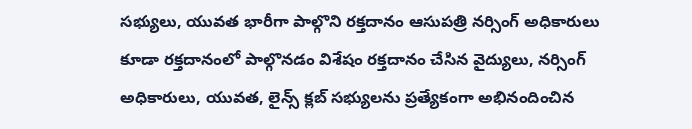సభ్యులు, యువత భారీగా పాల్గొని రక్తదానం ఆసుపత్రి నర్సింగ్ అధికారులు కూడా రక్తదానంలో పాల్గొనడం విశేషం రక్తదానం చేసిన వైద్యులు, నర్సింగ్ అధికారులు, యువత, లైన్స్ క్లబ్ సభ్యులను ప్రత్యేకంగా అభినందించిన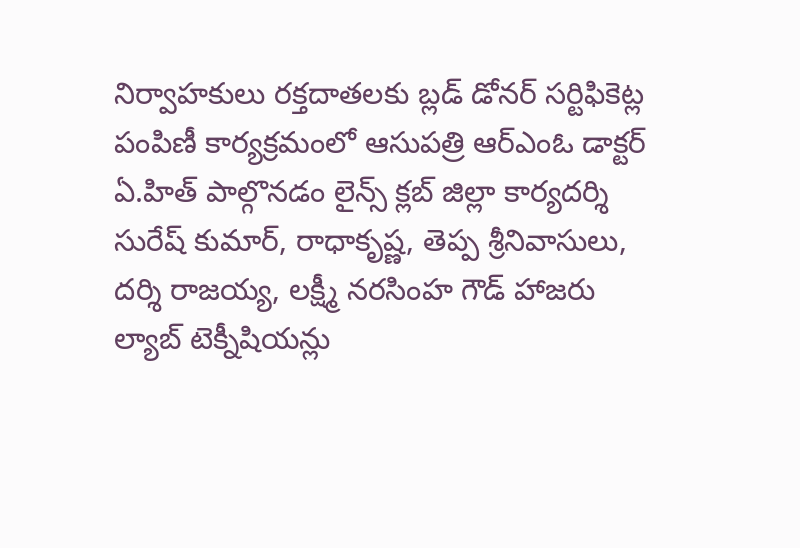నిర్వాహకులు రక్తదాతలకు బ్లడ్ డోనర్ సర్టిఫికెట్ల పంపిణీ కార్యక్రమంలో ఆసుపత్రి ఆర్ఎంఓ డాక్టర్ ఏ.హిత్ పాల్గొనడం లైన్స్ క్లబ్ జిల్లా కార్యదర్శి సురేష్ కుమార్, రాధాకృష్ణ, తెప్ప శ్రీనివాసులు, దర్శి రాజయ్య, లక్ష్మీ నరసింహ గౌడ్ హాజరు ల్యాబ్ టెక్నీషియన్లు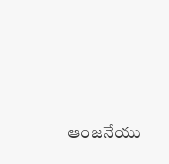ఆంజనేయు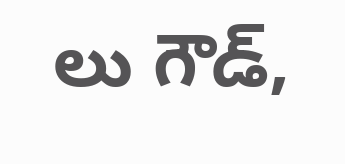లు గౌడ్,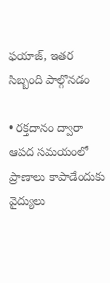ఫయాజ్, ఇతర సిబ్బంది పాల్గొనడం

• రక్తదానం ద్వారా ఆపద సమయంలో ప్రాణాలు కాపాడేందుకు వైద్యులు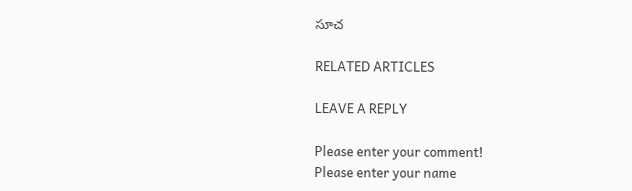సూచ

RELATED ARTICLES

LEAVE A REPLY

Please enter your comment!
Please enter your name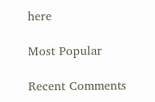here

Most Popular

Recent Comments